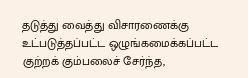தடுத்து வைத்து விசாரணைக்கு உட்படுத்தப்பட்ட ஒழுங்கமைக்கப்பட்ட குற்றக் கும்பலைச் சேர்ந்த,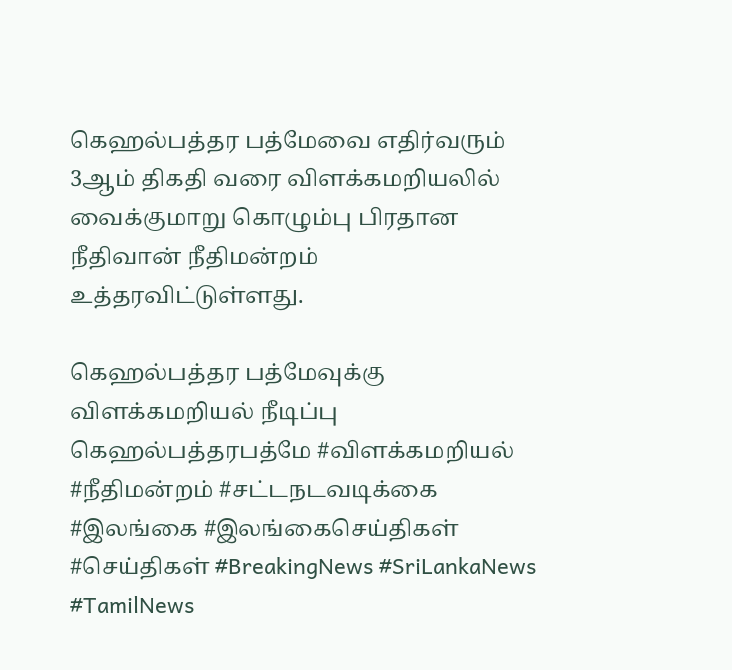கெஹல்பத்தர பத்மேவை எதிர்வரும் 3ஆம் திகதி வரை விளக்கமறியலில் வைக்குமாறு கொழும்பு பிரதான நீதிவான் நீதிமன்றம் உத்தரவிட்டுள்ளது.

கெஹல்பத்தர பத்மேவுக்கு விளக்கமறியல் நீடிப்பு
கெஹல்பத்தரபத்மே #விளக்கமறியல் #நீதிமன்றம் #சட்டநடவடிக்கை #இலங்கை #இலங்கைசெய்திகள் #செய்திகள் #BreakingNews #SriLankaNews #TamilNews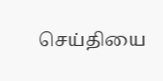செய்தியை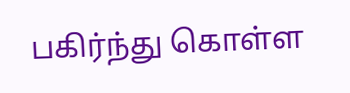பகிர்ந்து கொள்ள